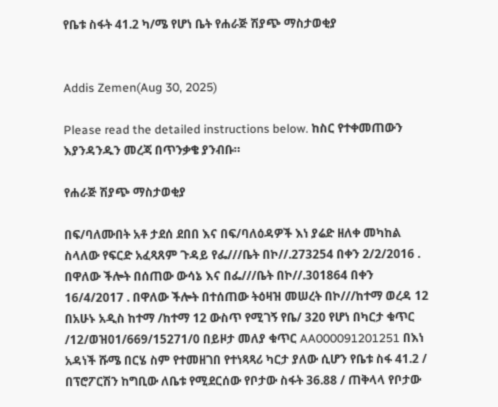የቤቱ ስፋት 41.2 ካ/ሜ የሆነ ቤት የሐራጅ ሽያጭ ማስታወቂያ


Addis Zemen(Aug 30, 2025)

Please read the detailed instructions below. ከስር የተቀመጠውን እያንዳንዱን መረጃ በጥንቃቄ ያንብቡ።

የሐራጅ ሽያጭ ማስታወቂያ

በፍ/ባለሙበት አቶ ታደሰ ደበበ እና በፍ/ባለዕዳዎች እነ ያሬድ ዘለቀ መካከል ስላለው የፍርድ አፈጻጸም ጉዳይ የፌ///ቤት በኮ//.273254 በቀን 2/2/2016 . በዋለው ችሎት በሰጠው ውሳኔ እና በፌ///ቤት በኮ//.301864 በቀን 16/4/2017 . በዋለው ችሎት በተሰጠው ትዕዛዝ መሠረት በኮ///ከተማ ወረዳ 12 በአሁኑ አዲስ ከተማ /ከተማ 12 ውስጥ የሚገኝ የቤ/ 320 የሆነ በካርታ ቁጥር /12/ወዝ01/669/15271/0 በይዞታ መለያ ቁጥር AA000091201251 በእነ አዳነች ሹሜ በርሄ ስም የተመዘገበ የተነጻጻሪ ካርታ ያለው ሲሆን የቤቱ ስፋ 41.2 / በፕሮፖርሽን ከግቢው ለቤቱ የሚደርሰው የቦታው ስፋት 36.88 / ጠቅላላ የቦታው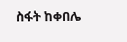ስፋት ከቀበሌ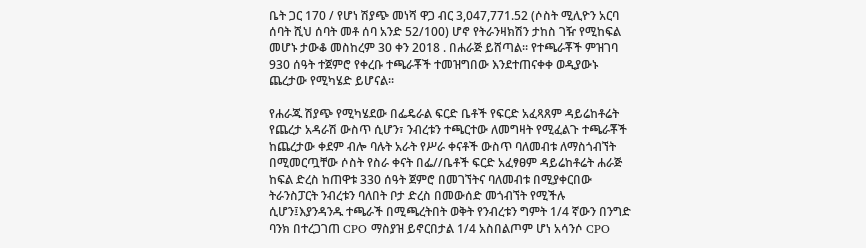ቤት ጋር 170 / የሆነ ሽያጭ መነሻ ዋጋ ብር 3,047,771.52 (ሶስት ሚሊዮን አርባ ሰባት ሺህ ሰባት መቶ ሰባ አንድ 52/100) ሆኖ የትራንዛክሽን ታከስ ገዥ የሚከፍል መሆኑ ታውቆ መስከረም 30 ቀን 2018 . በሐራጅ ይሸጣል። የተጫራቾች ምዝገባ 930 ሰዓት ተጀምሮ የቀረቡ ተጫራቾች ተመዝግበው እንደተጠናቀቀ ወዲያውኑ ጨረታው የሚካሄድ ይሆናል፡፡

የሐራጁ ሽያጭ የሚካሄደው በፌዴራል ፍርድ ቤቶች የፍርድ አፈጻጸም ዳይሬከቶሬት የጨረታ አዳራሽ ውስጥ ሲሆን፣ ንብረቱን ተጫርተው ለመግዛት የሚፈልጉ ተጫራቾች ከጨረታው ቀደም ብሎ ባሉት አራት የሥራ ቀናቶች ውስጥ ባለመብቱ ለማስጎብኘት በሚመርጧቸው ሶስት የስራ ቀናት በፌ//ቤቶች ፍርድ አፈፃፀም ዳይሬከቶሬት ሐራጅ ከፍል ድረስ ከጠዋቱ 330 ሰዓት ጀምሮ በመገኘትና ባለመብቱ በሚያቀርበው ትራንስፓርት ንብረቱን ባለበት ቦታ ድረስ በመውሰድ መጎብኘት የሚችሉ ሲሆን፤እያንዳንዱ ተጫራች በሚጫረትበት ወቅት የንብረቱን ግምት 1/4 ኛውን በንግድ ባንክ በተረጋገጠ CPO ማስያዝ ይኖርበታል 1/4 አስበልጦም ሆነ አሳንሶ CPO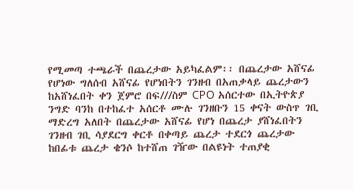የሚመጣ ተጫራች በጨረታው አይካፈልም፡፡ በጨረታው አሸናፊ የሆነው ግለሰብ አሸናፊ የሆነበትን ገንዘብ በአጠቃላይ ጨረታውን ከአሸነፈበት ቀን ጀምሮ በፍ///ስም CPO አሰርተው በኢትዮጵያ ንግድ ባንከ በተከፈተ አሰርቶ ሙሉ ገንዘቡን 15 ቀናት ውስጥ ገቢ ማድረግ አለበት በጨረታው አሸናፊ የሆነ በጨረታ ያሸነፈበትን ገንዘብ ገቢ ሳያደርግ ቀርቶ በቀጣይ ጨረታ ተደርጎ ጨረታው ከበፊቱ ጨረታ ቄንሶ ከተሸጠ ገዥው በልዩነት ተጠያቂ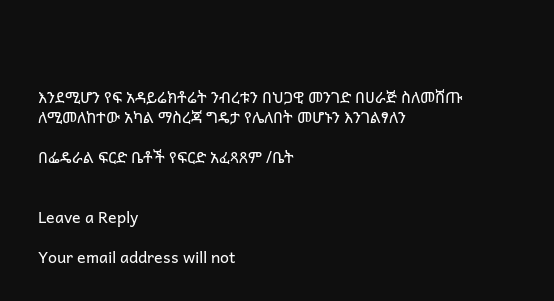እንደሚሆን የፍ አዳይሬክቶሬት ንብረቱን በህጋዊ መንገድ በሀራጅ ስለመሸጡ ለሚመለከተው አካል ማስረጃ ግዴታ የሌለበት መሆኑን እንገልፃለን

በፌዴራል ፍርድ ቤቶች የፍርድ አፈጻጸም /ቤት


Leave a Reply

Your email address will not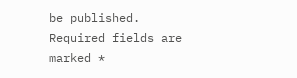be published. Required fields are marked *